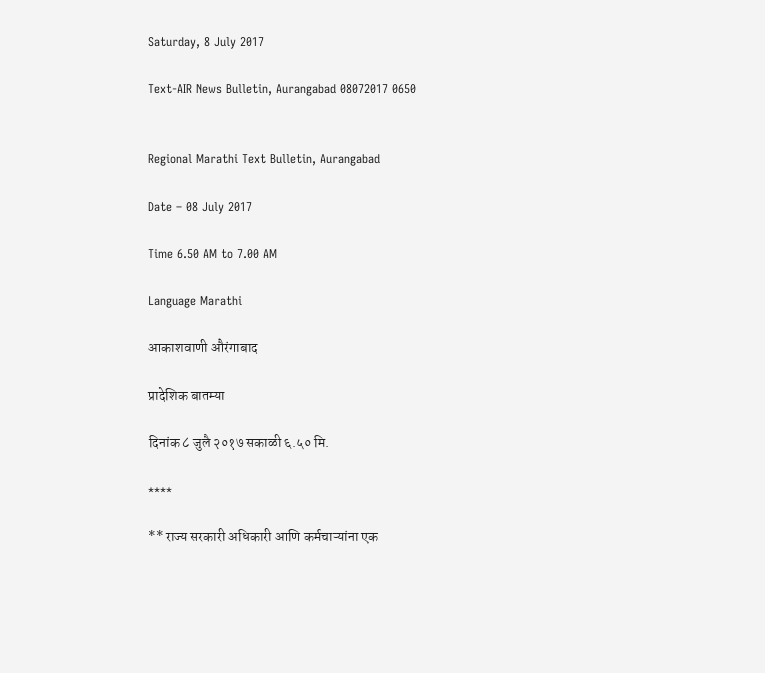Saturday, 8 July 2017

Text-AIR News Bulletin, Aurangabad 08072017 0650


Regional Marathi Text Bulletin, Aurangabad

Date – 08 July 2017

Time 6.50 AM to 7.00 AM

Language Marathi

आकाशवाणी औरंगाबाद

प्रादेशिक बातम्या

दिनांक ८ जुलै २०१७ सकाळी ६.५० मि.

****

** राज्य सरकारी अधिकारी आणि कर्मचाऱ्यांना एक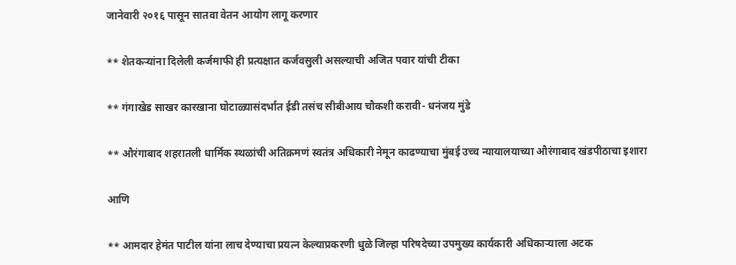जानेवारी २०१६ पासून सातवा वेतन आयोग लागू करणार

** शेतकऱ्यांना दिलेली कर्जमाफी ही प्रत्यक्षात कर्जवसुली असल्याची अजित पवार यांची टीका

** गंगाखेड साखर कारखाना घोटाळ्यासंदर्भात ईडी तसंच सीबीआय चौकशी करावी- धनंजय मुंडे

** औरंगाबाद शहरातली धार्मिक स्थळांची अतिक्रमणं स्वतंत्र अधिकारी नेमून काढण्याचा मुंबई उच्च न्यायालयाच्या औरंगाबाद खंडपीठाचा इशारा

आणि

** आमदार हेमंत पाटील यांना लाच देण्याचा प्रयत्न केल्याप्रकरणी धुळे जिल्हा परिषदेच्या उपमुख्य कार्यकारी अधिकाऱ्याला अटक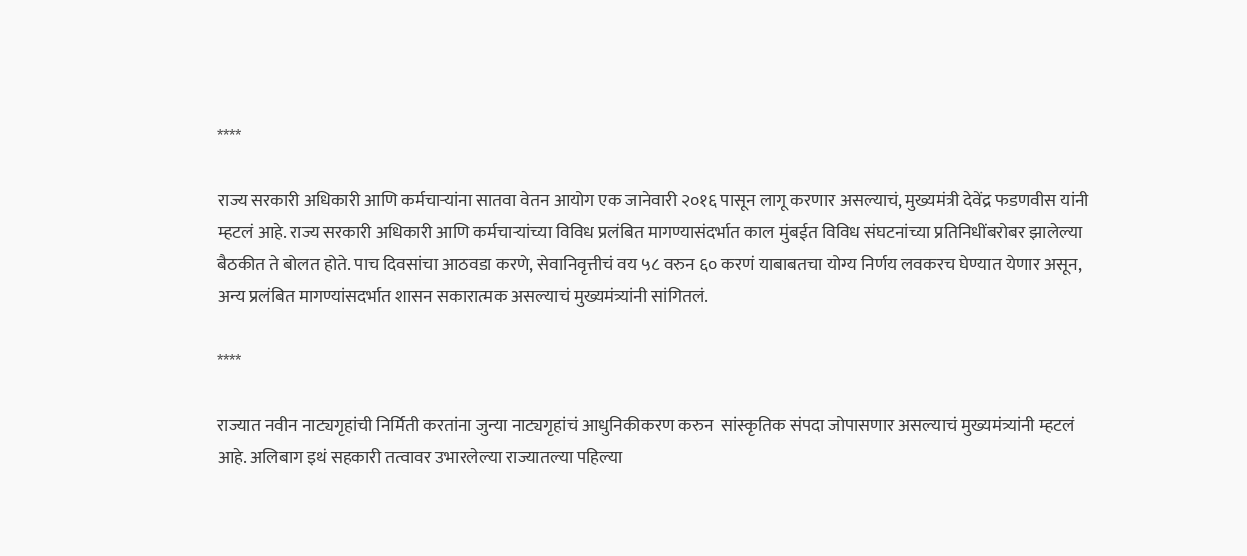****

राज्य सरकारी अधिकारी आणि कर्मचाऱ्यांना सातवा वेतन आयोग एक जानेवारी २०१६ पासून लागू करणार असल्याचं, मुख्यमंत्री देवेंद्र फडणवीस यांनी म्हटलं आहे. राज्य सरकारी अधिकारी आणि कर्मचाऱ्यांच्या विविध प्रलंबित मागण्यासंदर्भात काल मुंबईत विविध संघटनांच्या प्रतिनिधींबरोबर झालेल्या बैठकीत ते बोलत होते. पाच दिवसांचा आठवडा करणे, सेवानिवृत्तीचं वय ५८ वरुन ६० करणं याबाबतचा योग्य निर्णय लवकरच घेण्यात येणार असून, अन्य प्रलंबित मागण्यांसदर्भात शासन सकारात्मक असल्याचं मुख्यमंत्र्यांनी सांगितलं.

****

राज्यात नवीन नाट्यगृहांची निर्मिती करतांना जुन्या नाट्यगृहांचं आधुनिकीकरण करुन  सांस्कृतिक संपदा जोपासणार असल्याचं मुख्यमंत्र्यांनी म्हटलं आहे. अलिबाग इथं सहकारी तत्वावर उभारलेल्या राज्यातल्या पहिल्या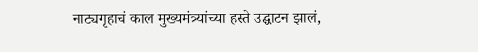नाट्यगृहाचं काल मुख्यमंत्र्यांच्या हस्ते उद्घाटन झालं,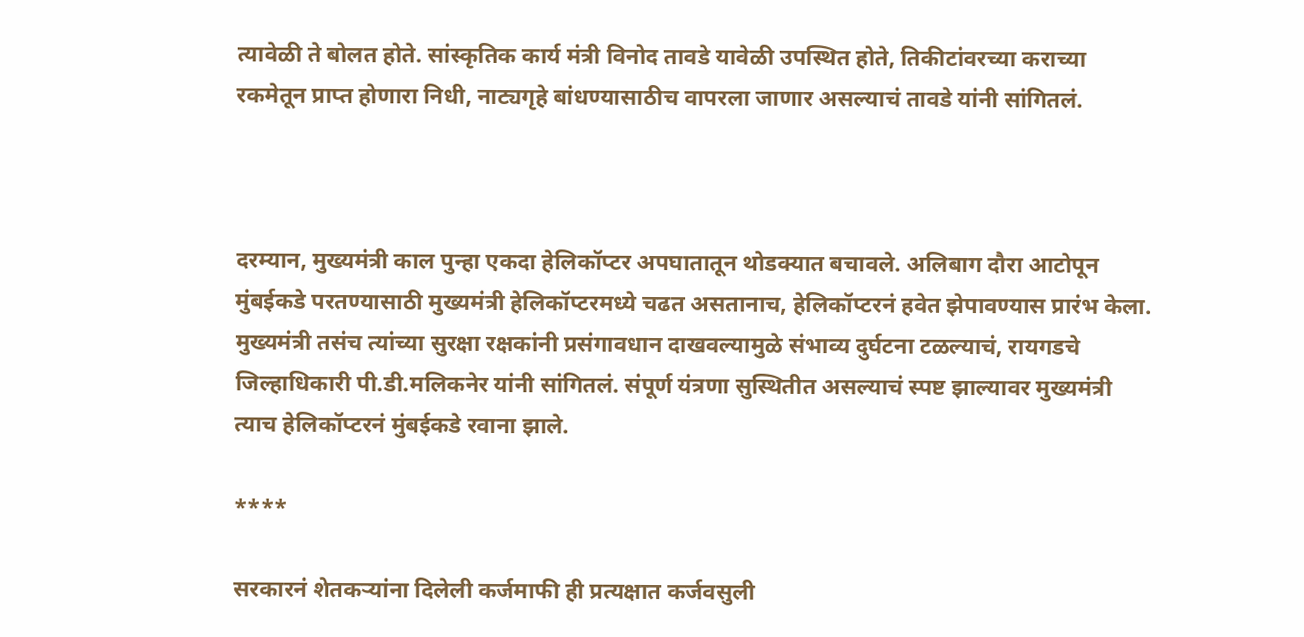त्यावेळी ते बोलत होते. सांस्कृतिक कार्य मंत्री विनोद तावडे यावेळी उपस्थित होते, तिकीटांवरच्या कराच्या रकमेतून प्राप्त होणारा निधी, नाट्यगृहे बांधण्यासाठीच वापरला जाणार असल्याचं तावडे यांनी सांगितलं.



दरम्यान, मुख्यमंत्री काल पुन्हा एकदा हेलिकॉप्टर अपघातातून थोडक्यात बचावले. अलिबाग दौरा आटोपून मुंबईकडे परतण्यासाठी मुख्यमंत्री हेलिकॉप्टरमध्ये चढत असतानाच, हेलिकॉप्टरनं हवेत झेपावण्यास प्रारंभ केला. मुख्यमंत्री तसंच त्यांच्या सुरक्षा रक्षकांनी प्रसंगावधान दाखवल्यामुळे संभाव्य दुर्घटना टळल्याचं, रायगडचे जिल्हाधिकारी पी.डी.मलिकनेर यांनी सांगितलं. संपूर्ण यंत्रणा सुस्थितीत असल्याचं स्पष्ट झाल्यावर मुख्यमंत्री त्याच हेलिकॉप्टरनं मुंबईकडे रवाना झाले.

****

सरकारनं शेतकऱ्यांना दिलेली कर्जमाफी ही प्रत्यक्षात कर्जवसुली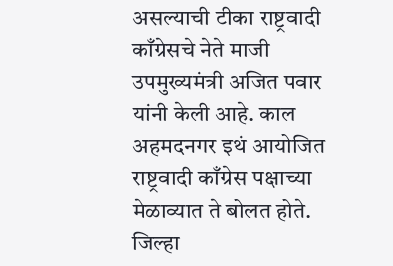असल्याची टीका राष्ट्रवादी काँग्रेसचे नेते माजी उपमुख्यमंत्री अजित पवार यांनी केली आहे. काल अहमदनगर इथं आयोजित राष्ट्रवादी काँग्रेस पक्षाच्या मेळाव्यात ते बोलत होते. जिल्हा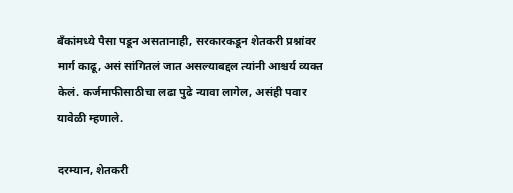बँकांमध्ये पैसा पडून असतानाही, सरकारकडून शेतकरी प्रश्नांवर मार्ग काढू, असं सांगितलं जात असल्याबद्दल त्यांनी आश्चर्य व्यक्त केलं. कर्जमाफीसाठीचा लढा पुढे न्यावा लागेल, असंही पवार यावेळी म्हणाले.

दरम्यान, शेतकरी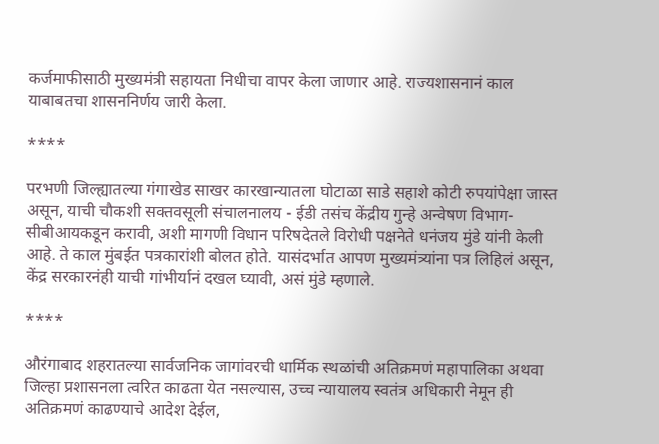कर्जमाफीसाठी मुख्यमंत्री सहायता निधीचा वापर केला जाणार आहे. राज्यशासनानं काल याबाबतचा शासननिर्णय जारी केला.

****

परभणी जिल्ह्यातल्या गंगाखेड साखर कारखान्यातला घोटाळा साडे सहाशे कोटी रुपयांपेक्षा जास्त असून, याची चौकशी सक्तवसूली संचालनालय - ईडी तसंच केंद्रीय गुन्हे अन्वेषण विभाग- सीबीआयकडून करावी, अशी मागणी विधान परिषदेतले विरोधी पक्षनेते धनंजय मुंडे यांनी केली आहे. ते काल मुंबईत पत्रकारांशी बोलत होते. यासंदर्भात आपण मुख्यमंत्र्यांना पत्र लिहिलं असून, केंद्र सरकारनंही याची गांभीर्यानं दखल घ्यावी, असं मुंडे म्हणाले.

****

औरंगाबाद शहरातल्या सार्वजनिक जागांवरची धार्मिक स्थळांची अतिक्रमणं महापालिका अथवा जिल्हा प्रशासनला त्वरित काढता येत नसल्यास, उच्च न्यायालय स्वतंत्र अधिकारी नेमून ही अतिक्रमणं काढण्याचे आदेश देईल,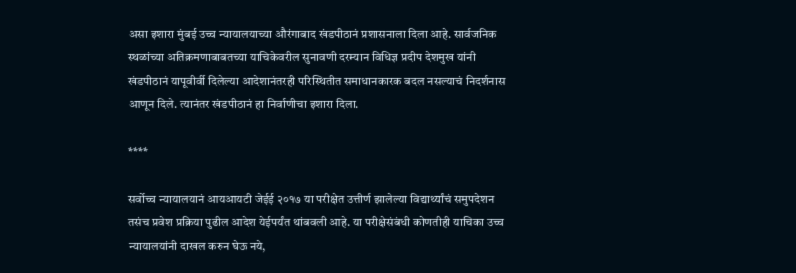असा इशारा मुंबई उच्च न्यायालयाच्या औरंगाबाद खंडपीठानं प्रशासनाला दिला आहे. सार्वजनिक स्थळांच्या अतिक्रमणाबाबतच्या याचिकेवरील सुनावणी दरम्यान विधिज्ञ प्रदीप देशमुख यांनी खंडपीठानं यापूवीर्वी दिलेल्या आदेशानंतरही परिस्थितीत समाधानकारक बदल नसल्याचं निदर्शनास आणून दिले. त्यानंतर खंडपीठानं हा निर्वाणीचा इशारा दिला.

****

सर्वोच्च न्यायालयानं आयआयटी जेईई २०१७ या परीक्षेत उत्तीर्ण झालेल्या विद्यार्थ्यांचं समुपदेशन तसंच प्रवेश प्रक्रिया पुढील आदेश येईपर्यंत थांबवली आहे. या परीक्षेसंबंधी कोणतीही याचिका उच्च न्यायालयांनी दाखल करुन घेऊ नये,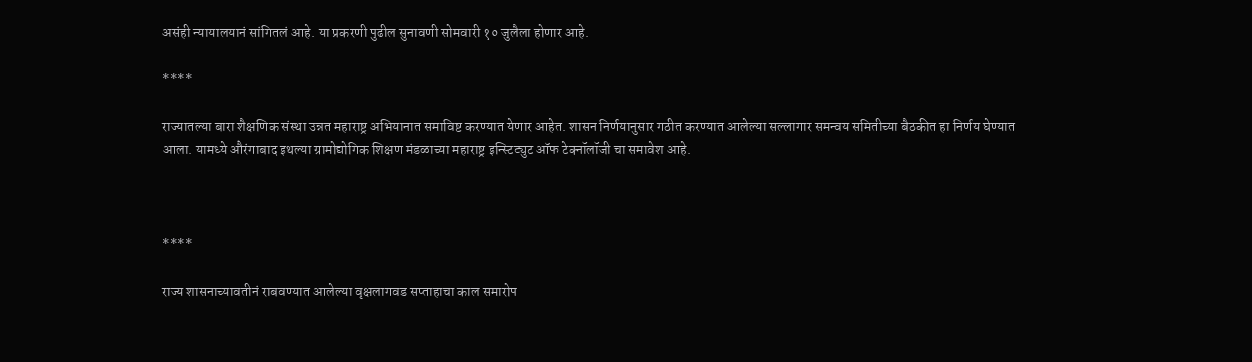असंही न्यायालयानं सांगितलं आहे. या प्रकरणी पुढील सुनावणी सोमवारी १० जुलैला होणार आहे.

****

राज्यातल्या बारा शैक्षणिक संस्था उन्नत महाराष्ट्र अभियानात समाविष्ट करण्यात येणार आहेत. शासन निर्णयानुसार गठीत करण्यात आलेल्या सल्लागार समन्वय समितीच्या बैठकीत हा निर्णय घेण्यात आला. यामध्ये औरंगाबाद इथल्या ग्रामोद्योगिक शिक्षण मंडळाच्या महाराष्ट्र इन्स्टिट्युट ऑफ टेक्नॉलॉजी चा समावेश आहे.



****

राज्‍य शासनाच्‍यावतीनं राबवण्‍यात आलेल्‍या वृक्षलागवड सप्‍ताहाचा काल समारोप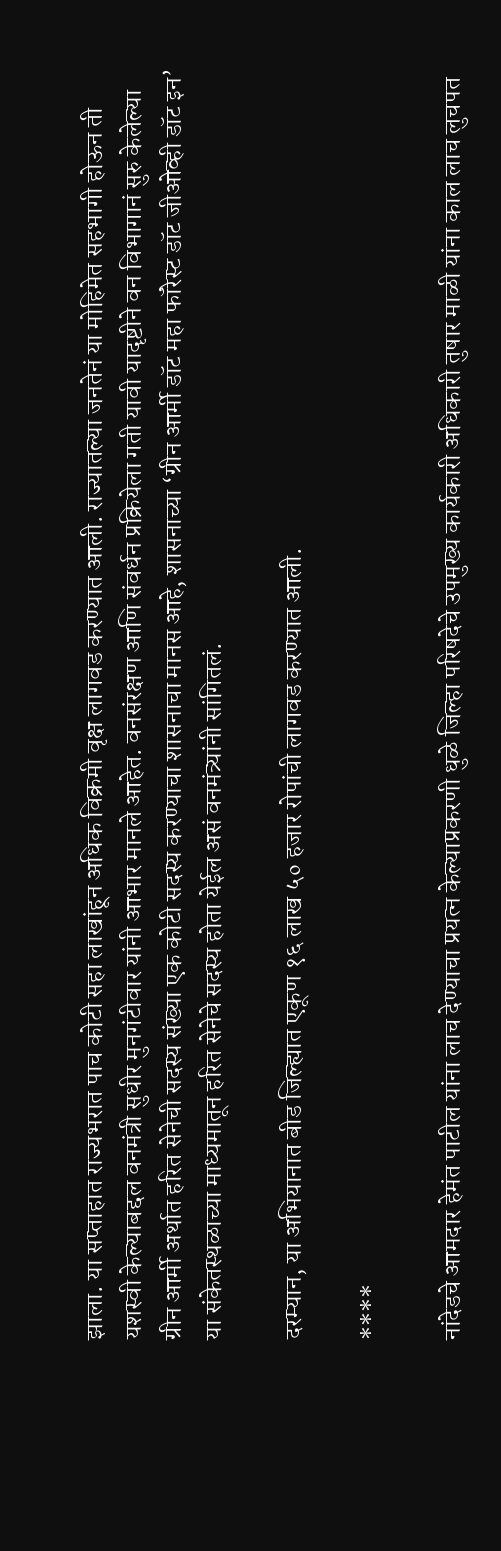झाला. या सप्‍ताहात राज्‍यभरात पाच कोटी सहा लाखांहून अधिक विक्रमी वृक्ष लागवड करण्‍यात आली. राज्यातल्या जनतेनं या मोहिमेत सहभागी होऊन ती यशस्वी केल्याबद्दल वनमंत्री सुधीर मुनगंटीवार यांनी आभार मानले आहेत. वनसंरक्षण आणि संवर्धन प्रक्रियेला गती यावी यादृष्टीने वन विभागानं सुरु केलेल्या ग्रीन आर्मी अर्थात हरित सेनेची सदस्य संख्या एक कोटी सदस्य करण्याचा शासनाचा मानस आहे, शासनाच्या ‘ग्रीन आर्मी डॉट महा फॉरेस्ट डॉट जीओव्ही डॉट इन’ या संकेतस्थळाच्या माध्यमातून हरित सेनेचे सदस्य होता येईल असं वनमंत्र्यांनी सांगितलं.

दरम्यान, या अभियानात बीड जिल्ह्यात एकूण १६ लाख ५० हजार रोपांची लागवड करण्यात आली.

****

नांदेडचे आमदार हेमंत पाटील यांना लाच देण्याचा प्रयत्न केल्याप्रकरणी धुळे जिल्हा परिषदेचे उपमुख्य कार्यकारी अधिकारी तुषार माळी यांना काल लाच लुचपत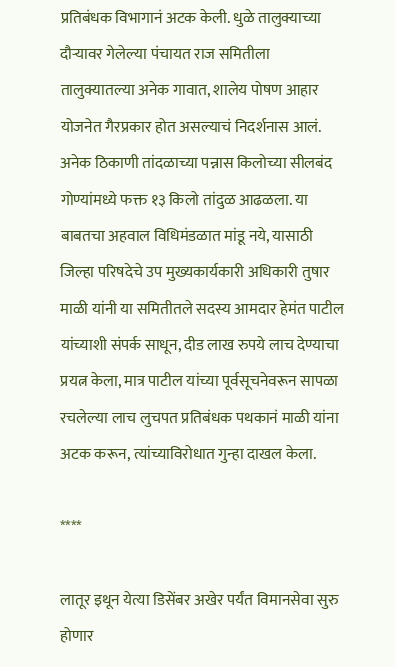प्रतिबंधक विभागानं अटक केली. धुळे तालुक्याच्या दौऱ्यावर गेलेल्या पंचायत राज समितीला तालुक्यातल्या अनेक गावात, शालेय पोषण आहार योजनेत गैरप्रकार होत असल्याचं निदर्शनास आलं. अनेक ठिकाणी तांदळाच्या पन्नास किलोच्या सीलबंद गोण्यांमध्ये फक्त १३ किलो तांदुळ आढळला. या बाबतचा अहवाल विधिमंडळात मांडू नये, यासाठी जिल्हा परिषदेचे उप मुख्यकार्यकारी अधिकारी तुषार माळी यांनी या समितीतले सदस्य आमदार हेमंत पाटील यांच्याशी संपर्क साधून, दीड लाख रुपये लाच देण्याचा प्रयत्न केला, मात्र पाटील यांच्या पूर्वसूचनेवरून सापळा रचलेल्या लाच लुचपत प्रतिबंधक पथकानं माळी यांना अटक करून, त्यांच्याविरोधात गुन्हा दाखल केला.

****

लातूर इथून येत्या डिसेंबर अखेर पर्यंत विमानसेवा सुरु होणार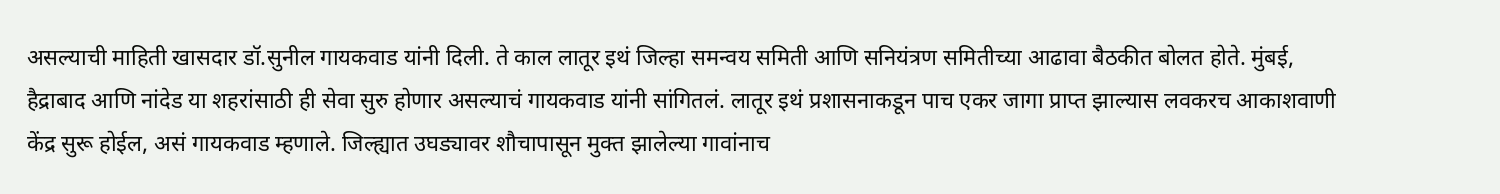असल्याची माहिती खासदार डॉ.सुनील गायकवाड यांनी दिली. ते काल लातूर इथं जिल्हा समन्वय समिती आणि सनियंत्रण समितीच्या आढावा बैठकीत बोलत होते. मुंबई, हैद्राबाद आणि नांदेड या शहरांसाठी ही सेवा सुरु होणार असल्याचं गायकवाड यांनी सांगितलं. लातूर इथं प्रशासनाकडून पाच एकर जागा प्राप्त झाल्यास लवकरच आकाशवाणी केंद्र सुरू होईल, असं गायकवाड म्हणाले. जिल्ह्यात उघड्यावर शौचापासून मुक्त झालेल्या गावांनाच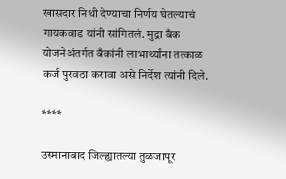खासदार निधी देण्याचा निर्णय घेतल्याचं गायकवाड यांनी सांगितलं. मुद्रा बँक योजनेअंतर्गत बँकांनी लाभार्थ्यांना तत्काळ कर्ज पुरवठा करावा असे निर्देश त्यांनी दिले.

****

उस्मानाबाद जिल्ह्यातल्या तुळजापूर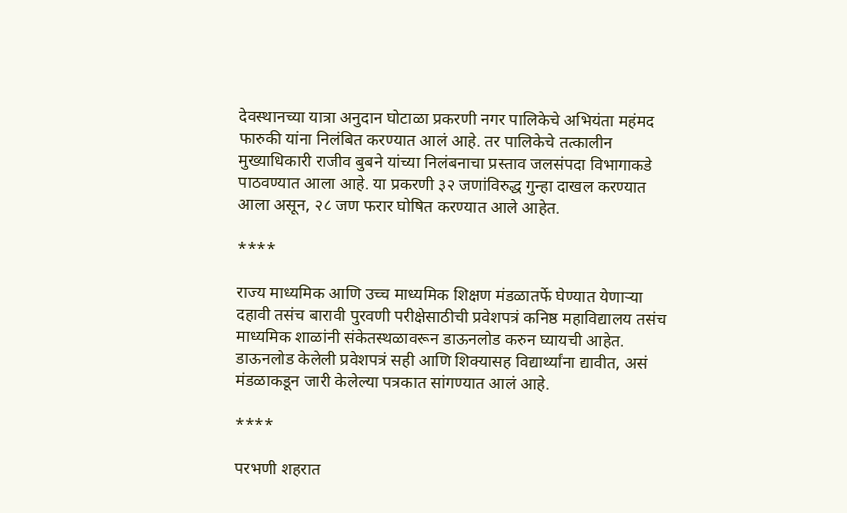देवस्थानच्या यात्रा अनुदान घोटाळा प्रकरणी नगर पालिकेचे अभियंता महंमद फारुकी यांना निलंबित करण्यात आलं आहे. तर पालिकेचे तत्कालीन मुख्याधिकारी राजीव बुबने यांच्या निलंबनाचा प्रस्ताव जलसंपदा विभागाकडे पाठवण्यात आला आहे. या प्रकरणी ३२ जणांविरुद्ध गुन्हा दाखल करण्यात आला असून, २८ जण फरार घोषित करण्यात आले आहेत.

****

राज्य माध्यमिक आणि उच्च माध्यमिक शिक्षण मंडळातर्फे घेण्यात येणाऱ्या दहावी तसंच बारावी पुरवणी परीक्षेसाठीची प्रवेशपत्रं कनिष्ठ महाविद्यालय तसंच माध्यमिक शाळांनी संकेतस्थळावरून डाऊनलोड करुन घ्यायची आहेत. डाऊनलोड केलेली प्रवेशपत्रं सही आणि शिक्यासह विद्यार्थ्यांना द्यावीत, असं मंडळाकडून जारी केलेल्या पत्रकात सांगण्यात आलं आहे.

****

परभणी शहरात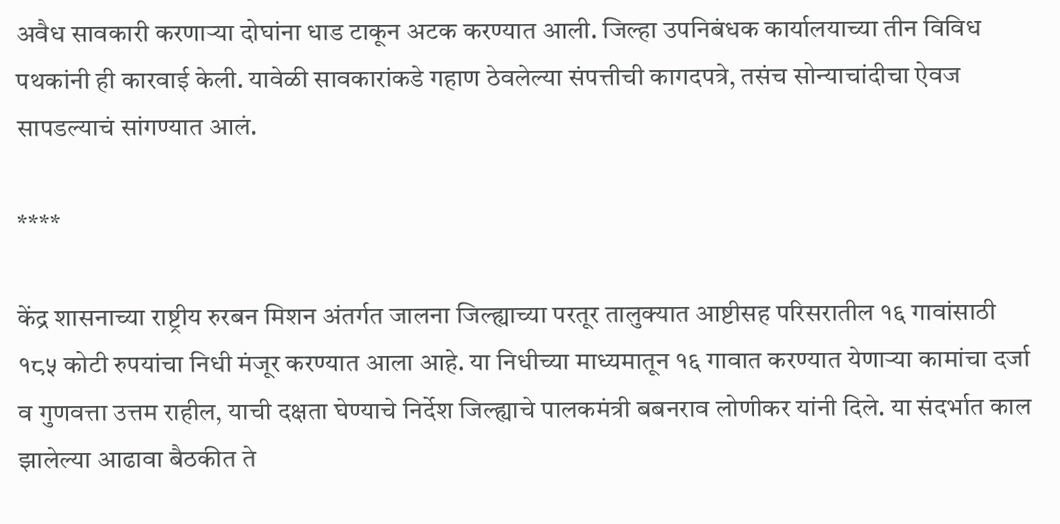अवैध सावकारी करणाऱ्या दोघांना धाड टाकून अटक करण्यात आली. जिल्हा उपनिबंधक कार्यालयाच्या तीन विविध पथकांनी ही कारवाई केली. यावेळी सावकारांकडे गहाण ठेवलेल्या संपत्तीची कागदपत्रे, तसंच सोन्याचांदीचा ऐवज सापडल्याचं सांगण्यात आलं.

****

केंद्र शासनाच्या राष्ट्रीय रुरबन मिशन अंतर्गत जालना जिल्ह्याच्या परतूर तालुक्यात आष्टीसह परिसरातील १६ गावांसाठी १८५ कोटी रुपयांचा निधी मंजूर करण्यात आला आहे. या निधीच्या माध्यमातून १६ गावात करण्यात येणाऱ्या कामांचा दर्जा व गुणवत्ता उत्तम राहील, याची दक्षता घेण्याचे निर्देश जिल्ह्याचे पालकमंत्री बबनराव लोणीकर यांनी दिले. या संदर्भात काल झालेल्या आढावा बैठकीत ते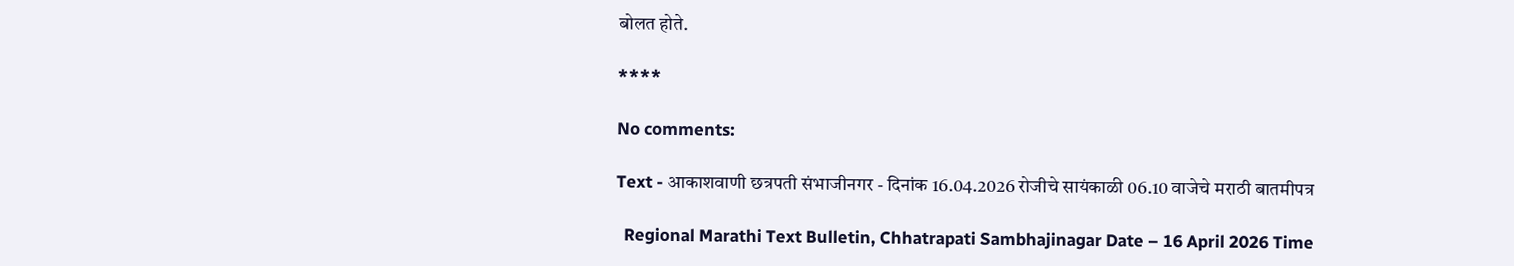बोलत होते.

****

No comments:

Text - आकाशवाणी छत्रपती संभाजीनगर - दिनांक 16.04.2026 रोजीचे सायंकाळी 06.10 वाजेचे मराठी बातमीपत्र

  Regional Marathi Text Bulletin, Chhatrapati Sambhajinagar Date – 16 April 2026 Time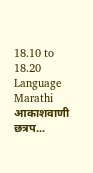18.10 to 18.20 Language Marathi आकाशवाणी छत्रप...